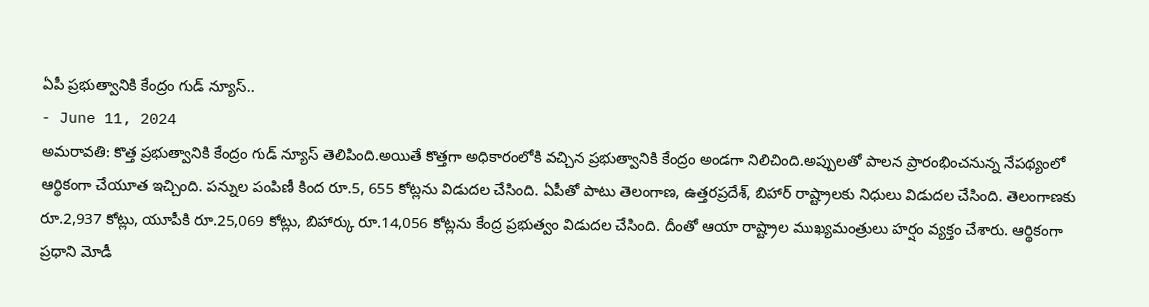ఏపీ ప్రభుత్వానికి కేంద్రం గుడ్ న్యూస్..
- June 11, 2024
అమరావతి: కొత్త ప్రభుత్వానికి కేంద్రం గుడ్ న్యూస్ తెలిపింది.అయితే కొత్తగా అధికారంలోకి వచ్చిన ప్రభుత్వానికి కేంద్రం అండగా నిలిచింది.అప్పులతో పాలన ప్రారంభించనున్న నేపథ్యంలో ఆర్థికంగా చేయూత ఇచ్చింది. పన్నుల పంపిణీ కింద రూ.5, 655 కోట్లను విడుదల చేసింది. ఏపీతో పాటు తెలంగాణ, ఉత్తరప్రదేశ్, బిహార్ రాష్ట్రాలకు నిధులు విడుదల చేసింది. తెలంగాణకు రూ.2,937 కోట్లు, యూపీకి రూ.25,069 కోట్లు, బిహార్కు రూ.14,056 కోట్లను కేంద్ర ప్రభుత్వం విడుదల చేసింది. దీంతో ఆయా రాష్ట్రాల ముఖ్యమంత్రులు హర్షం వ్యక్తం చేశారు. ఆర్థికంగా ప్రధాని మోడీ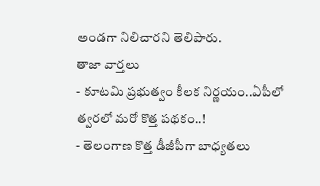అండగా నిలిచారని తెలిపారు.
తాజా వార్తలు
- కూటమి ప్రభుత్వం కీలక నిర్ణయం..ఏపీలో త్వరలో మరో కొత్త పథకం..!
- తెలంగాణ కొత్త డీజీపీగా బాధ్యతలు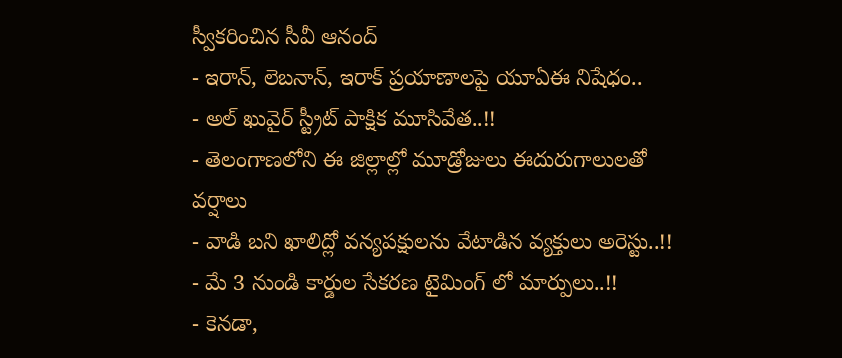స్వీకరించిన సీవీ ఆనంద్
- ఇరాన్, లెబనాన్, ఇరాక్ ప్రయాణాలపై యూఏఈ నిషేధం..
- అల్ ఖువైర్ స్ట్రీట్ పాక్షిక మూసివేత..!!
- తెలంగాణలోని ఈ జిల్లాల్లో మూడ్రోజులు ఈదురుగాలులతో వర్షాలు
- వాడి బని ఖాలిద్లో వన్యపక్షులను వేటాడిన వ్యక్తులు అరెస్టు..!!
- మే 3 నుండి కార్డుల సేకరణ టైమింగ్ లో మార్పులు..!!
- కెనడా,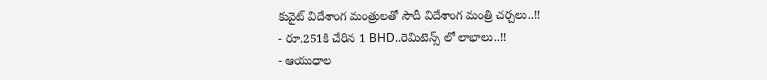కువైట్ విదేశాంగ మంత్రులతో సౌదీ విదేశాంగ మంత్రి చర్చలు..!!
- రూ.251కి చేరిన 1 BHD..రెమిటెన్స్ లో లాభాలు..!!
- ఆయుధాల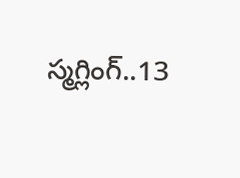స్మగ్లింగ్..13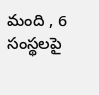మంది , 6 సంస్థలపై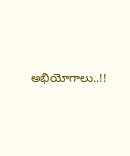అభియోగాలు..!!